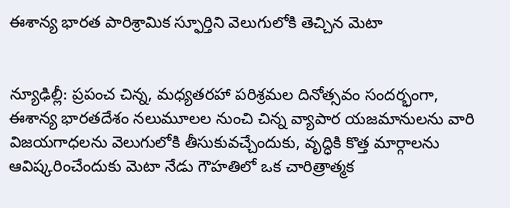ఈశాన్య భారత పారిశ్రామిక స్ఫూర్తిని వెలుగులోకి తెచ్చిన మెటా


న్యూఢిల్లీ: ప్రపంచ చిన్న, మధ్యతరహా పరిశ్రమల దినోత్సవం సందర్భంగా, ఈశాన్య భారతదేశం నలుమూలల నుంచి చిన్న వ్యాపార యజమానులను వారి విజయగాధలను వెలుగులోకి తీసుకువచ్చేందుకు, వృద్ధికి కొత్త మార్గాలను ఆవిష్కరించేందుకు మెటా నేడు గౌహతిలో ఒక చారిత్రాత్మక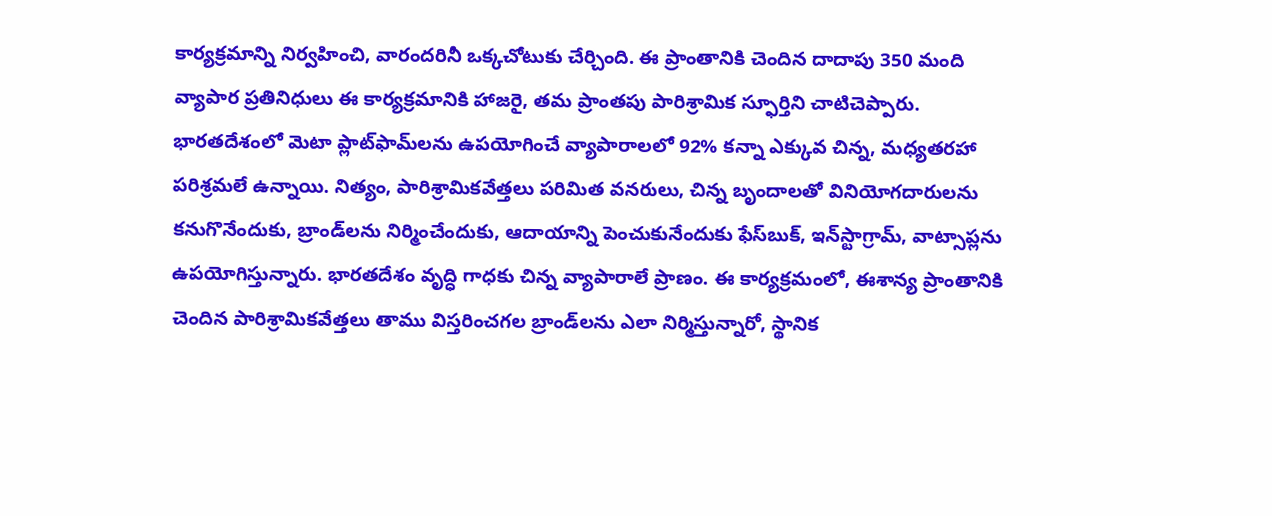కార్యక్రమాన్ని నిర్వహించి, వారందరినీ ఒక్కచోటుకు చేర్చింది. ఈ ప్రాంతానికి చెందిన దాదాపు 350 మంది వ్యాపార ప్రతినిధులు ఈ కార్యక్రమానికి హాజరై, తమ ప్రాంతపు పారిశ్రామిక స్ఫూర్తిని చాటిచెప్పారు. భారతదేశంలో మెటా ప్లాట్‌ఫామ్‌లను ఉపయోగించే వ్యాపారాలలో 92% కన్నా ఎక్కువ చిన్న, మధ్యతరహా పరిశ్రమలే ఉన్నాయి. నిత్యం, పారిశ్రామికవేత్తలు పరిమిత వనరులు, చిన్న బృందాలతో వినియోగదారులను కనుగొనేందుకు, బ్రాండ్‌లను నిర్మించేందుకు, ఆదాయాన్ని పెంచుకునేందుకు ఫేస్‌బుక్, ఇన్‌స్టాగ్రామ్, వాట్సాప్లను ఉపయోగిస్తున్నారు. భారతదేశం వృద్ధి గాధకు చిన్న వ్యాపారాలే ప్రాణం. ఈ కార్యక్రమంలో, ఈశాన్య ప్రాంతానికి చెందిన పారిశ్రామికవేత్తలు తాము విస్తరించగల బ్రాండ్‌లను ఎలా నిర్మిస్తున్నారో, స్థానిక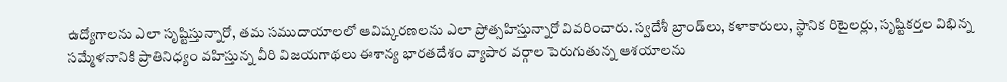ఉద్యోగాలను ఎలా సృష్టిస్తున్నారో, తమ సముదాయాలలో ఆవిష్కరణలను ఎలా ప్రోత్సహిస్తున్నారో వివరించారు. స్వదేశీ బ్రాండ్‌లు, కళాకారులు, స్థానిక రిటైలర్లు, సృష్టికర్తల విభిన్న సమ్మేళనానికి ప్రాతినిధ్యం వహిస్తున్న వీరి విజయగాథలు ఈశాన్య భారతదేశం వ్యాపార వర్గాల పెరుగుతున్న ఆశయాలను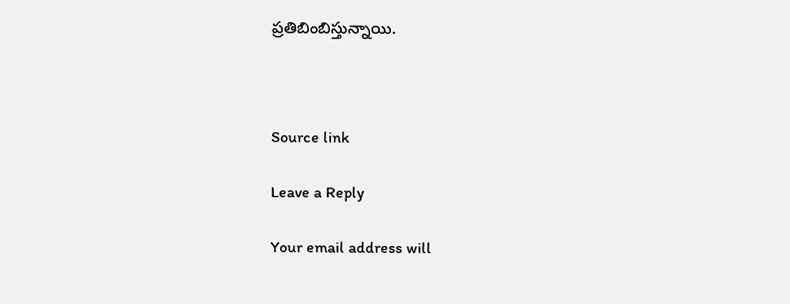ప్రతిబింబిస్తున్నాయి.



Source link

Leave a Reply

Your email address will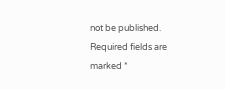not be published. Required fields are marked *